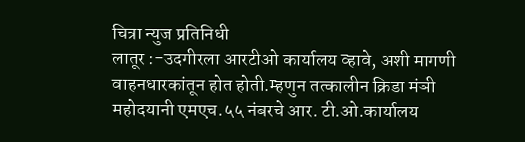चित्रा न्युज प्रतिनिधी
लातूर :-उदगीरला आरटीओ कार्यालय व्हावे, अशी मागणी वाहनधारकांतून होत होती.म्हणुन तत्कालीन क्रिडा मंञी महोदयानी एमएच.५५ नंबरचे आर. टी.ओ.कार्यालय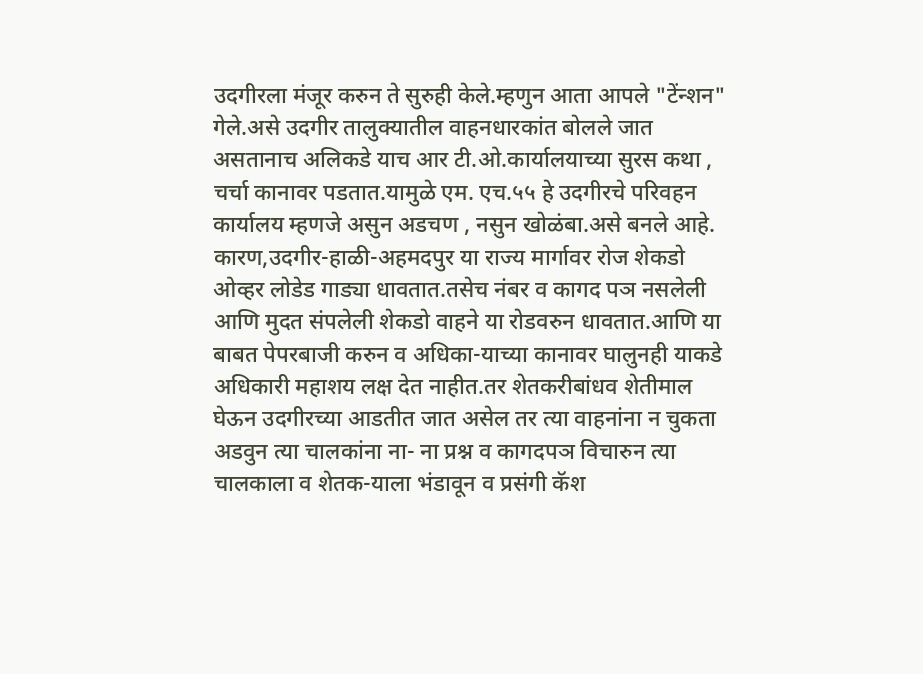उदगीरला मंजूर करुन ते सुरुही केले.म्हणुन आता आपले "टेंन्शन" गेले.असे उदगीर तालुक्यातील वाहनधारकांत बोलले जात असतानाच अलिकडे याच आर टी.ओ.कार्यालयाच्या सुरस कथा , चर्चा कानावर पडतात.यामुळे एम. एच.५५ हे उदगीरचे परिवहन कार्यालय म्हणजे असुन अडचण , नसुन खोळंबा.असे बनले आहे.
कारण,उदगीर-हाळी-अहमदपुर या राज्य मार्गावर रोज शेकडो ओव्हर लोडेड गाड्या धावतात.तसेच नंबर व कागद पञ नसलेली आणि मुदत संपलेली शेकडो वाहने या रोडवरुन धावतात.आणि या बाबत पेपरबाजी करुन व अधिका-याच्या कानावर घालुनही याकडे अधिकारी महाशय लक्ष देत नाहीत.तर शेतकरीबांधव शेतीमाल घेऊन उदगीरच्या आडतीत जात असेल तर त्या वाहनांना न चुकता अडवुन त्या चालकांना ना- ना प्रश्न व कागदपञ विचारुन त्या चालकाला व शेतक-याला भंडावून व प्रसंगी कॅश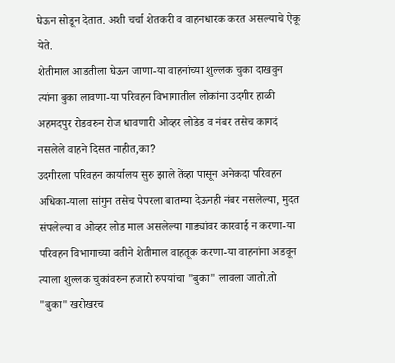घेऊन सोडून देतात. अशी चर्चा शेतकरी व वाहनधारक करत असल्याचे ऐकू येते.
शेतीमाल आडतीला घेऊन जाणा-या वाहनांच्या शुल्लक चुका दाखवुन त्यांना बुका लावणा-या परिवहन विभागातील लोकांना उदगीर हाळी अहमदपुर रोडवरुन रोज धावणारी ओव्हर लोडेड व नंबर तसेच कागदं नसलेले वाहने दिसत नाहीत,का?
उदगीरला परिवहन कार्यालय सुरु झाले तेंव्हा पासून अनेकदा परिवहन अधिका-याला सांगुन तसेच पेपरला बातम्या देऊनही नंबर नसलेल्या, मुदत संपलेल्या व ओव्हर लोड माल असलेल्या गाड्यांवर कारवाई न करणा-या परिवहन विभागाच्या वतीने शेतीमाल वाहतूक करणा-या वाहनांना अडवून त्याला शुल्लक चुकांवरुन हजारो रुपयांचा "बुका" लावला जातो.तो "बुका" खरोखरच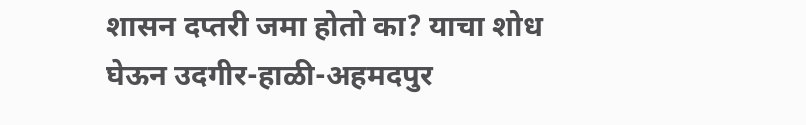शासन दप्तरी जमा होतो का? याचा शोध घेऊन उदगीर-हाळी-अहमदपुर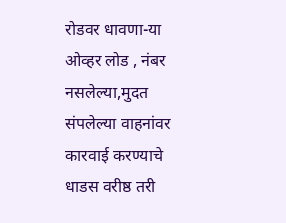रोडवर धावणा-या ओव्हर लोड , नंबर नसलेल्या,मुदत संपलेल्या वाहनांवर कारवाई करण्याचे धाडस वरीष्ठ तरी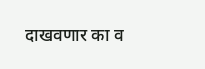दाखवणार का व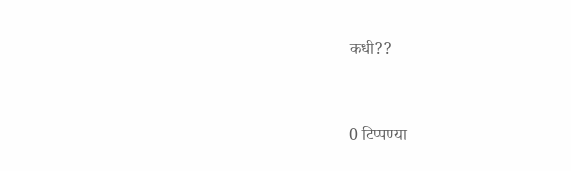कधी??


0 टिप्पण्या